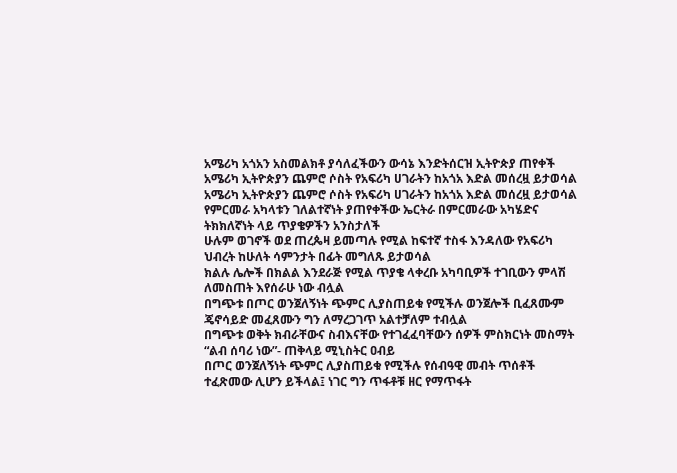አሜሪካ አጎአን አስመልክቶ ያሳለፈችውን ውሳኔ እንድትሰርዝ ኢትዮጵያ ጠየቀች
አሜሪካ ኢትዮጵያን ጨምሮ ሶስት የአፍሪካ ሀገራትን ከአጎአ እድል መሰረዟ ይታወሳል
አሜሪካ ኢትዮጵያን ጨምሮ ሶስት የአፍሪካ ሀገራትን ከአጎአ እድል መሰረዟ ይታወሳል
የምርመራ አካላቱን ገለልተኛነት ያጠየቀችው ኤርትራ በምርመራው አካሄድና ትክክለኛነት ላይ ጥያቄዎችን አንስታለች
ሁሉም ወገኖች ወደ ጠረጴዛ ይመጣሉ የሚል ከፍተኛ ተስፋ እንዳለው የአፍሪካ ህብረት ከሁለት ሳምንታት በፊት መግለጹ ይታወሳል
ክልሉ ሌሎች በክልል እንደራጅ የሚል ጥያቄ ላቀረቡ አካባቢዎች ተገቢውን ምላሽ ለመስጠት እየሰራሁ ነው ብሏል
በግጭቱ በጦር ወንጀለኝነት ጭምር ሊያስጠይቁ የሚችሉ ወንጀሎች ቢፈጸሙም ጄኖሳይድ መፈጸሙን ግን ለማረጋገጥ አልተቻለም ተብሏል
በግጭቱ ወቅት ክብራቸውና ስብእናቸው የተገፈፈባቸውን ሰዎች ምስክርነት መስማት “ልብ ሰባሪ ነው”- ጠቅላይ ሚኒስትር ዐብይ
በጦር ወንጀለኝነት ጭምር ሊያስጠይቁ የሚችሉ የሰብዓዊ መብት ጥሰቶች ተፈጽመው ሊሆን ይችላል፤ ነገር ግን ጥፋቶቹ ዘር የማጥፋት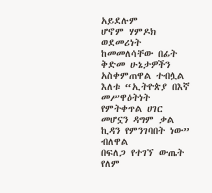አይደሉም
ሆኖም ሃምዶክ ወደመሪነት ከመመለሳቸው በፊት ቅድመ ሁኔታዎችን አስቀምጠዋል ተብሏል
እለቱ “ኢትዮጵያ በእኛ መሥዋዕትነት የምትቀጥል ሀገር መሆኗን ዳግም ቃል ኪዳን የምንገባበት ነው” ብለዋል
በፍለጋ የተገኘ ውጤት የለም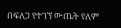በፍለጋ የተገኘ ውጤት የለም